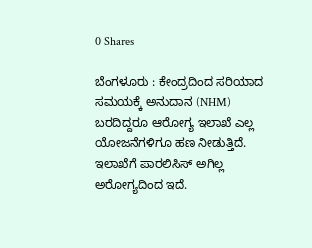0 Shares

ಬೆಂಗಳೂರು : ಕೇಂದ್ರದಿಂದ ಸರಿಯಾದ ಸಮಯಕ್ಕೆ ಅನುದಾನ (NHM) ಬರದಿದ್ದರೂ ಆರೋಗ್ಯ ಇಲಾಖೆ ಎಲ್ಲ ಯೋಜನೆಗಳಿಗೂ ಹಣ ನೀಡುತ್ತಿದೆ. ಇಲಾಖೆಗೆ ಪಾರಲಿಸಿಸ್ ಅಗಿಲ್ಲ ಅರೋಗ್ಯದಿಂದ ಇದೆ.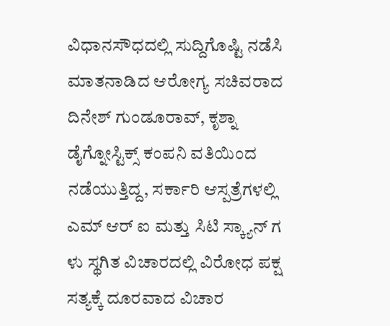ವಿಧಾನಸೌಧದಲ್ಲಿ ಸುದ್ದಿಗೊಷ್ಟಿ ನಡೆಸಿ ಮಾತನಾಡಿದ ಆರೋಗ್ಯ ಸಚಿವರಾದ ದಿನೇಶ್ ಗುಂಡೂರಾವ್, ಕೃಶ್ನಾ ಡೈಗ್ನೋಸ್ಟಿಕ್ಸ್ ಕಂಪನಿ ವತಿಯಿಂದ ನಡೆಯುತ್ತಿದ್ದ, ಸರ್ಕಾರಿ ಆಸ್ಪತ್ರೆಗಳಲ್ಲಿ ಎಮ್ ಆರ್ ಐ ಮತ್ತು ಸಿಟಿ ಸ್ಕ್ಯಾನ್ ಗ ಳು ಸ್ಥಗಿತ ವಿಚಾರದಲ್ಲಿ ವಿರೋಧ ಪಕ್ಷ ಸತ್ಯಕ್ಕೆ ದೂರವಾದ ವಿಚಾರ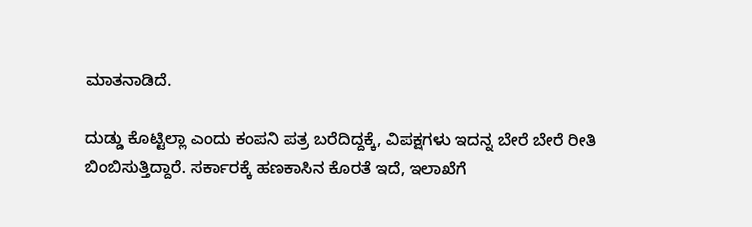ಮಾತನಾಡಿದೆ.

ದುಡ್ಡು ಕೊಟ್ಟಿಲ್ಲಾ ಎಂದು ಕಂಪನಿ ಪತ್ರ ಬರೆದಿದ್ದಕ್ಕೆ, ವಿಪಕ್ಷಗಳು ಇದನ್ನ ಬೇರೆ ಬೇರೆ ರೀತಿ ಬಿಂಬಿಸುತ್ತಿದ್ದಾರೆ. ಸರ್ಕಾರಕ್ಕೆ ಹಣಕಾಸಿನ ಕೊರತೆ ಇದೆ, ಇಲಾಖೆಗೆ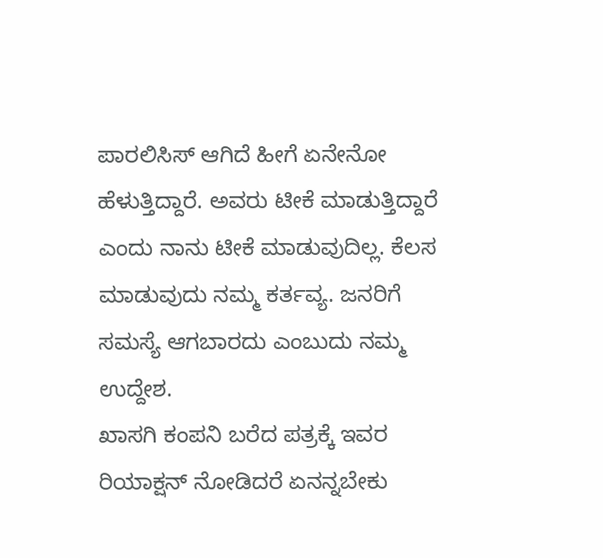ಪಾರಲಿಸಿಸ್ ಆಗಿದೆ ಹೀಗೆ ಏನೇನೋ ಹೆಳುತ್ತಿದ್ದಾರೆ. ಅವರು ಟೀಕೆ ಮಾಡುತ್ತಿದ್ದಾರೆ ಎಂದು ನಾನು ಟೀಕೆ ಮಾಡುವುದಿಲ್ಲ. ಕೆಲಸ ಮಾಡುವುದು ನಮ್ಮ ಕರ್ತವ್ಯ. ಜನರಿಗೆ ಸಮಸ್ಯೆ ಆಗಬಾರದು ಎಂಬುದು ನಮ್ಮ ಉದ್ದೇಶ.
ಖಾಸಗಿ ಕಂಪನಿ ಬರೆದ ಪತ್ರಕ್ಕೆ ಇವರ ರಿಯಾಕ್ಷನ್ ನೋಡಿದರೆ ಏನನ್ನಬೇಕು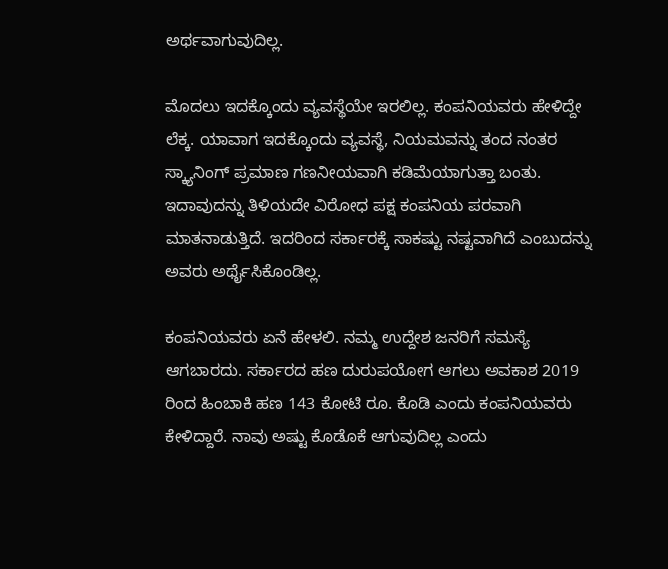ಅರ್ಥವಾಗುವುದಿಲ್ಲ.

ಮೊದಲು ಇದಕ್ಕೊಂದು ವ್ಯವಸ್ಥೆಯೇ ಇರಲಿಲ್ಲ. ಕಂಪನಿಯವರು ಹೇಳಿದ್ದೇ ಲೆಕ್ಕ. ಯಾವಾಗ ಇದಕ್ಕೊಂದು ವ್ಯವಸ್ಥೆ, ನಿಯಮವನ್ನು ತಂದ ನಂತರ ಸ್ಕ್ಯಾನಿಂಗ್ ಪ್ರಮಾಣ ಗಣನೀಯವಾಗಿ ಕಡಿಮೆಯಾಗುತ್ತಾ ಬಂತು. ಇದಾವುದನ್ನು ತಿಳಿಯದೇ ವಿರೋಧ ಪಕ್ಷ ಕಂಪನಿಯ ಪರವಾಗಿ ಮಾತನಾಡುತ್ತಿದೆ. ಇದರಿಂದ ಸರ್ಕಾರಕ್ಕೆ ಸಾಕಷ್ಟು ನಷ್ಟವಾಗಿದೆ ಎಂಬುದನ್ನು ಅವರು ಅರ್ಥೈಸಿಕೊಂಡಿಲ್ಲ.

ಕಂಪನಿಯವರು ಏನೆ ಹೇಳಲಿ. ನಮ್ಮ ಉದ್ದೇಶ ಜನರಿಗೆ ಸಮಸ್ಯೆ ಆಗಬಾರದು. ಸರ್ಕಾರದ ಹಣ ದುರುಪಯೋಗ ಆಗಲು ಅವಕಾಶ 2019 ರಿಂದ ಹಿಂಬಾಕಿ ಹಣ 143 ಕೋಟಿ ರೂ. ಕೊಡಿ ಎಂದು ಕಂಪನಿಯವರು ಕೇಳಿದ್ದಾರೆ. ನಾವು ಅಷ್ಟು ಕೊಡೊಕೆ ಆಗುವುದಿಲ್ಲ ಎಂದು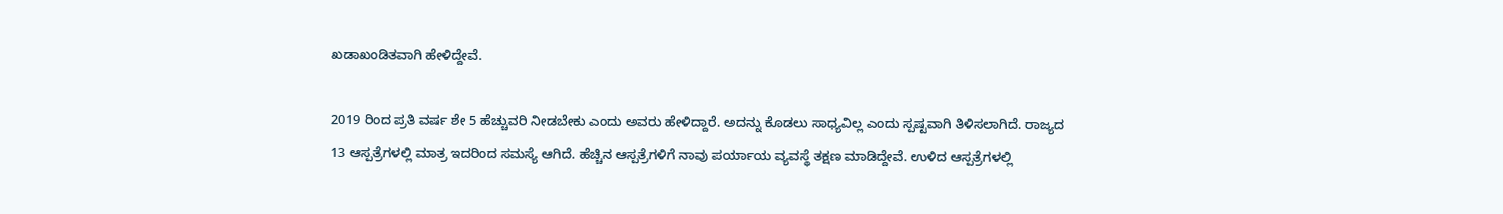ಖಡಾಖಂಡಿತವಾಗಿ ಹೇಳಿದ್ದೇವೆ.

2019 ರಿಂದ ಪ್ರತಿ ವರ್ಷ ಶೇ 5 ಹೆಚ್ಚುವರಿ ನೀಡಬೇಕು ಎಂದು ಅವರು ಹೇಳಿದ್ದಾರೆ. ಅದನ್ನು ಕೊಡಲು ಸಾಧ್ಯವಿಲ್ಲ ಎಂದು ಸ್ಪಷ್ಟವಾಗಿ ತಿಳಿಸಲಾಗಿದೆ. ರಾಜ್ಯದ 13 ಆಸ್ಪತ್ರೆಗಳಲ್ಲಿ ಮಾತ್ರ ಇದರಿಂದ ಸಮಸ್ಯೆ ಆಗಿದೆ. ಹೆಚ್ಚಿನ ಆಸ್ಪತ್ರೆಗಳಿಗೆ ನಾವು ಪರ್ಯಾಯ ವ್ಯವಸ್ಥೆ ತಕ್ಷಣ ಮಾಡಿದ್ದೇವೆ. ಉಳಿದ ಆಸ್ಪತ್ರೆಗಳಲ್ಲಿ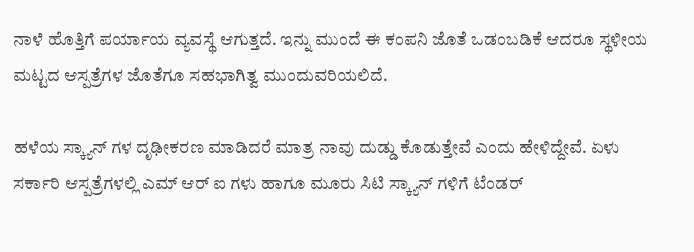ನಾಳೆ ಹೊತ್ತಿಗೆ ಪರ್ಯಾಯ ವ್ಯವಸ್ಥೆ ಆಗುತ್ತದೆ. ಇನ್ನು ಮುಂದೆ ಈ ಕಂಪನಿ ಜೊತೆ ಒಡಂಬಡಿಕೆ ಆದರೂ ಸ್ಥಳೀಯ ಮಟ್ಟದ ಆಸ್ಪತ್ರೆಗಳ ಜೊತೆಗೂ ಸಹಭಾಗಿತ್ವ ಮುಂದುವರಿಯಲಿದೆ.

ಹಳೆಯ ಸ್ಕ್ಯಾನ್ ಗಳ ದೃಢೀಕರಣ ಮಾಡಿದರೆ ಮಾತ್ರ ನಾವು ದುಡ್ಡು ಕೊಡುತ್ತೇವೆ ಎಂದು ಹೇಳಿದ್ದೇವೆ. ಏಳು ಸರ್ಕಾರಿ ಆಸ್ಪತ್ರೆಗಳಲ್ಲಿ ಎಮ್ ಆರ್ ಐ ಗಳು ಹಾಗೂ ಮೂರು ಸಿಟಿ ಸ್ಕ್ಯಾನ್ ಗಳಿಗೆ ಟೆಂಡರ್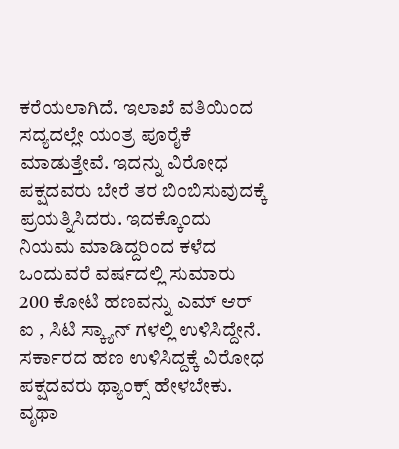ಕರೆಯಲಾಗಿದೆ. ಇಲಾಖೆ ವತಿಯಿಂದ ಸದ್ಯದಲ್ಲೇ ಯಂತ್ರ ಪೂರೈಕೆ ಮಾಡುತ್ತೇವೆ. ಇದನ್ನು ವಿರೋಧ ಪಕ್ಷದವರು ಬೇರೆ ತರ ಬಿಂಬಿಸುವುದಕ್ಕೆ ಪ್ರಯತ್ನಿಸಿದರು. ಇದಕ್ಕೊಂದು ನಿಯಮ ಮಾಡಿದ್ದರಿಂದ ಕಳೆದ ಒಂದುವರೆ ವರ್ಷದಲ್ಲಿ ಸುಮಾರು 200 ಕೋಟಿ ಹಣವನ್ನು ಎಮ್ ಆರ್ ಐ , ಸಿಟಿ ಸ್ಕ್ಯಾನ್ ಗಳಲ್ಲಿ ಉಳಿಸಿದ್ದೇನೆ. ಸರ್ಕಾರದ ಹಣ ಉಳಿಸಿದ್ದಕ್ಕೆ ವಿರೋಧ ಪಕ್ಷದವರು ಥ್ಯಾಂಕ್ಸ್ ಹೇಳಬೇಕು. ವೃಥಾ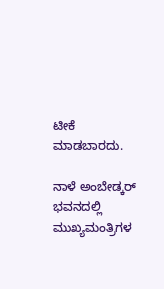ಟೀಕೆ ಮಾಡಬಾರದು.

ನಾಳೆ ಅಂಬೇಡ್ಕರ್ ಭವನದಲ್ಲಿ ಮುಖ್ಯಮಂತ್ರಿಗಳ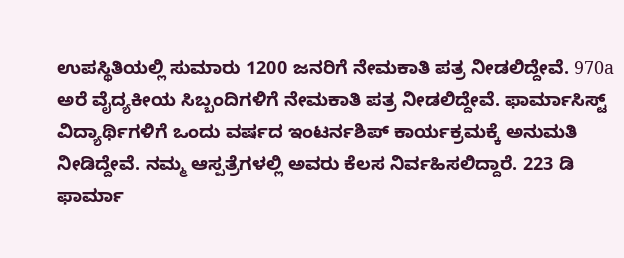ಉಪಸ್ಥಿತಿಯಲ್ಲಿ ಸುಮಾರು 1200 ಜನರಿಗೆ ನೇಮಕಾತಿ ಪತ್ರ ನೀಡಲಿದ್ದೇವೆ. 970a ಅರೆ ವೈದ್ಯಕೀಯ ಸಿಬ್ಬಂದಿಗಳಿಗೆ ನೇಮಕಾತಿ ಪತ್ರ ನೀಡಲಿದ್ದೇವೆ. ಫಾರ್ಮಾಸಿಸ್ಟ್ ವಿದ್ಯಾರ್ಥಿಗಳಿಗೆ ಒಂದು ವರ್ಷದ ಇಂಟರ್ನಶಿಪ್ ಕಾರ್ಯಕ್ರಮಕ್ಕೆ ಅನುಮತಿ ನೀಡಿದ್ದೇವೆ. ನಮ್ಮ ಆಸ್ಪತ್ರೆಗಳಲ್ಲಿ ಅವರು ಕೆಲಸ ನಿರ್ವಹಿಸಲಿದ್ದಾರೆ. 223 ಡಿ ಫಾರ್ಮಾ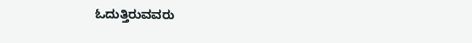ಓದುತ್ತಿರುವವರು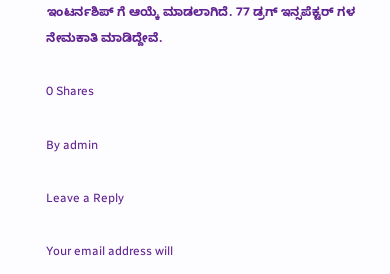ಇಂಟರ್ನಶಿಪ್ ಗೆ ಆಯ್ಕೆ ಮಾಡಲಾಗಿದೆ. 77 ಡ್ರಗ್ ಇನ್ಸಪೆಕ್ಟರ್ ಗಳ ನೇಮಕಾತಿ ಮಾಡಿದ್ದೇವೆ.

0 Shares

By admin

Leave a Reply

Your email address will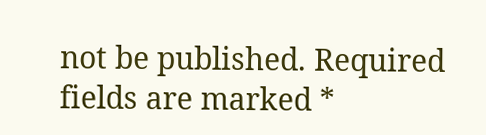not be published. Required fields are marked *